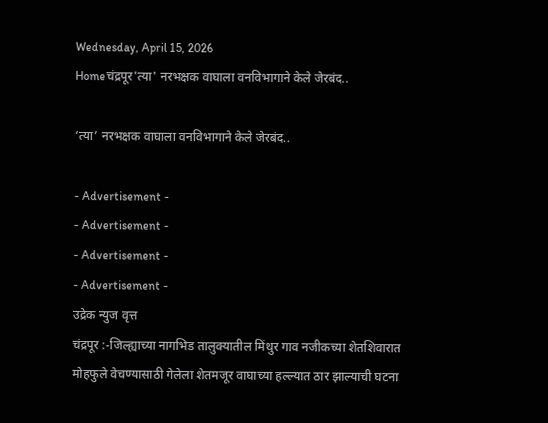Wednesday, April 15, 2026
Homeचंद्रपूर'त्या' नरभक्षक वाघाला वनविभागाने केले जेरबंद..

‘त्या’ नरभक्षक वाघाला वनविभागाने केले जेरबंद..

- Advertisement -
- Advertisement -
- Advertisement -
- Advertisement -
उद्रेक न्युज वृत्त
चंद्रपूर :-जिल्ह्याच्या नागभिड तालुक्यातील मिंथुर गाव नजीकच्या शेतशिवारात मोहफुले वेचण्यासाठी गेलेला शेतमजूर वाघाच्या हल्ल्यात ठार झाल्याची घटना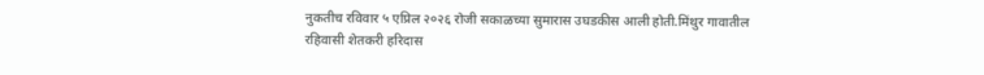नुकतीच रविवार ५ एप्रिल २०२६ रोजी सकाळच्या सुमारास उघडकीस आली होती.मिंथुर गावातील
रहिवासी शेतकरी हरिदास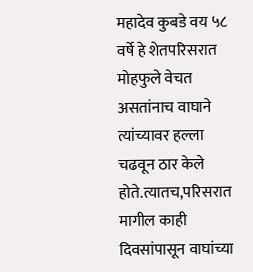महादेव कुबडे वय ५८ वर्षे हे शेतपरिसरात मोहफुले वेचत असतांनाच वाघाने त्यांच्यावर हल्ला चढवून ठार केले होते.त्यातच,परिसरात मागील काही दिवसांपासून वाघांच्या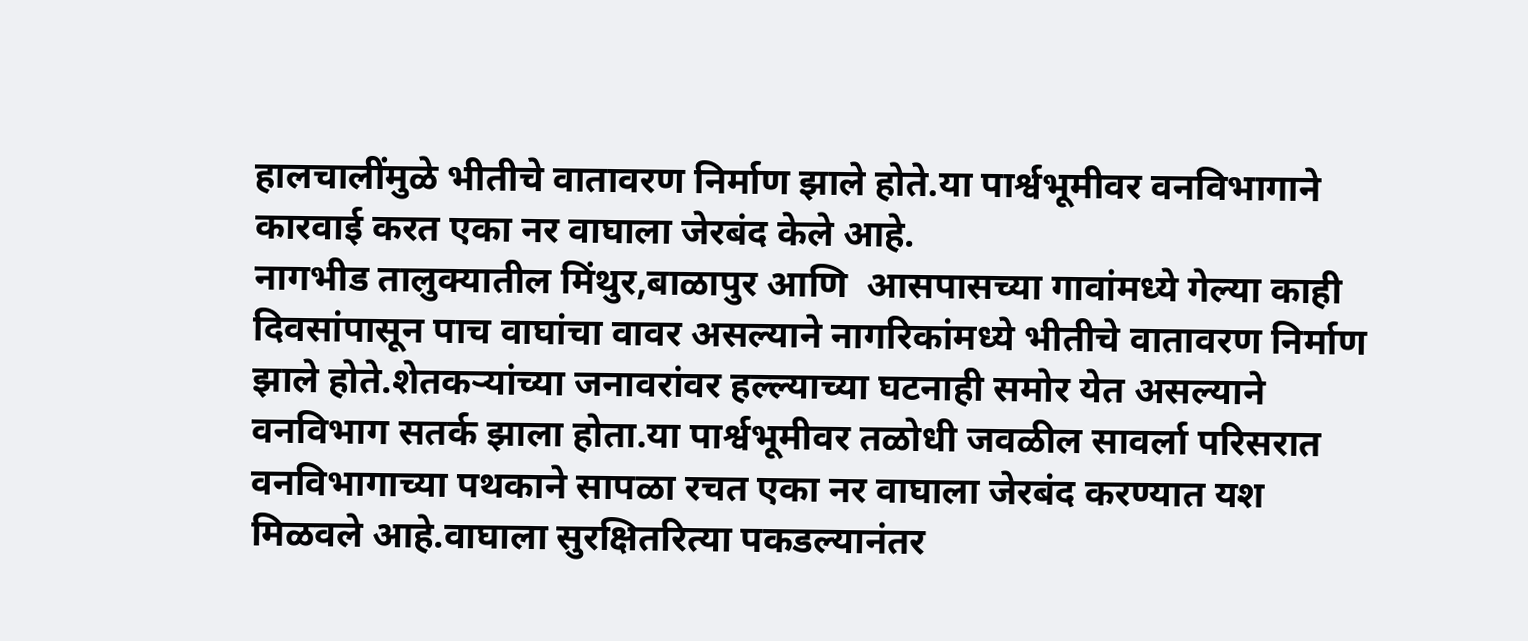हालचालींमुळे भीतीचे वातावरण निर्माण झाले होते.या पार्श्वभूमीवर वनविभागाने कारवाई करत एका नर वाघाला जेरबंद केले आहे.
नागभीड तालुक्यातील मिंथुर,बाळापुर आणि  आसपासच्या गावांमध्ये गेल्या काही दिवसांपासून पाच वाघांचा वावर असल्याने नागरिकांमध्ये भीतीचे वातावरण निर्माण झाले होते.शेतकऱ्यांच्या जनावरांवर हल्ल्याच्या घटनाही समोर येत असल्याने वनविभाग सतर्क झाला होता.या पार्श्वभूमीवर तळोधी जवळील सावर्ला परिसरात वनविभागाच्या पथकाने सापळा रचत एका नर वाघाला जेरबंद करण्यात यश मिळवले आहे.वाघाला सुरक्षितरित्या पकडल्यानंतर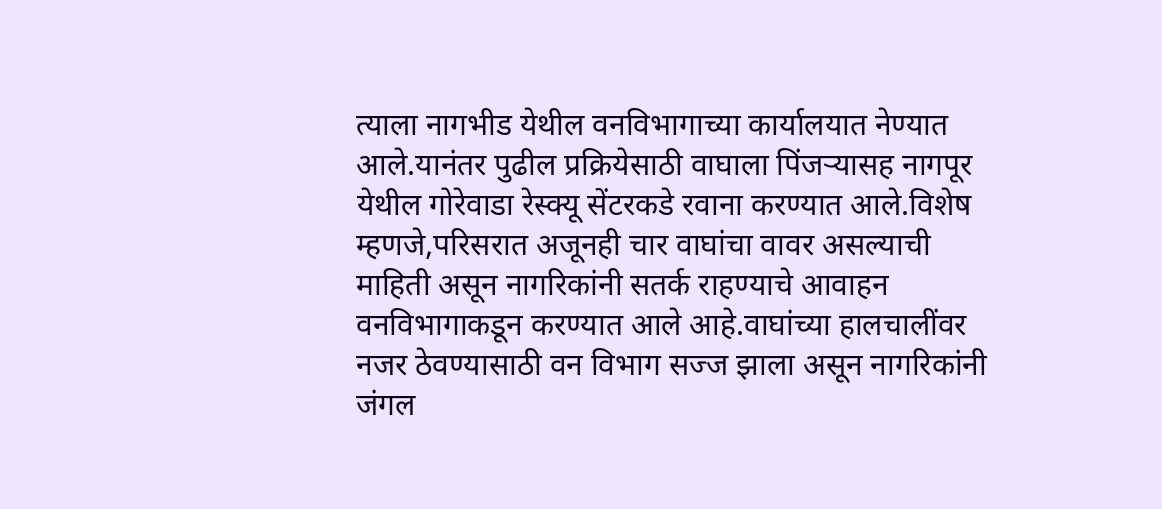त्याला नागभीड येथील वनविभागाच्या कार्यालयात नेण्यात आले.यानंतर पुढील प्रक्रियेसाठी वाघाला पिंजऱ्यासह नागपूर येथील गोरेवाडा रेस्क्यू सेंटरकडे रवाना करण्यात आले.विशेष म्हणजे,परिसरात अजूनही चार वाघांचा वावर असल्याची माहिती असून नागरिकांनी सतर्क राहण्याचे आवाहन वनविभागाकडून करण्यात आले आहे.वाघांच्या हालचालींवर नजर ठेवण्यासाठी वन विभाग सज्ज झाला असून नागरिकांनी जंगल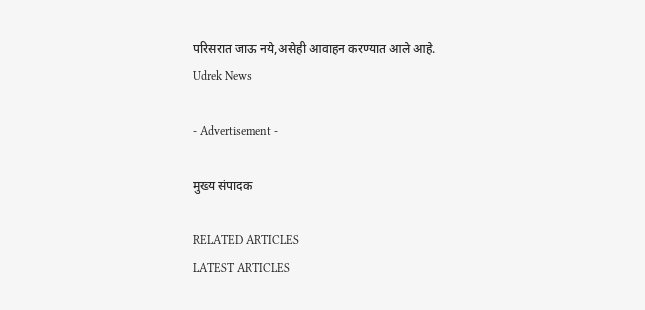परिसरात जाऊ नये,असेही आवाहन करण्यात आले आहे.
Udrek News

- Advertisement -

मुख्य संपादक

RELATED ARTICLES
LATEST ARTICLES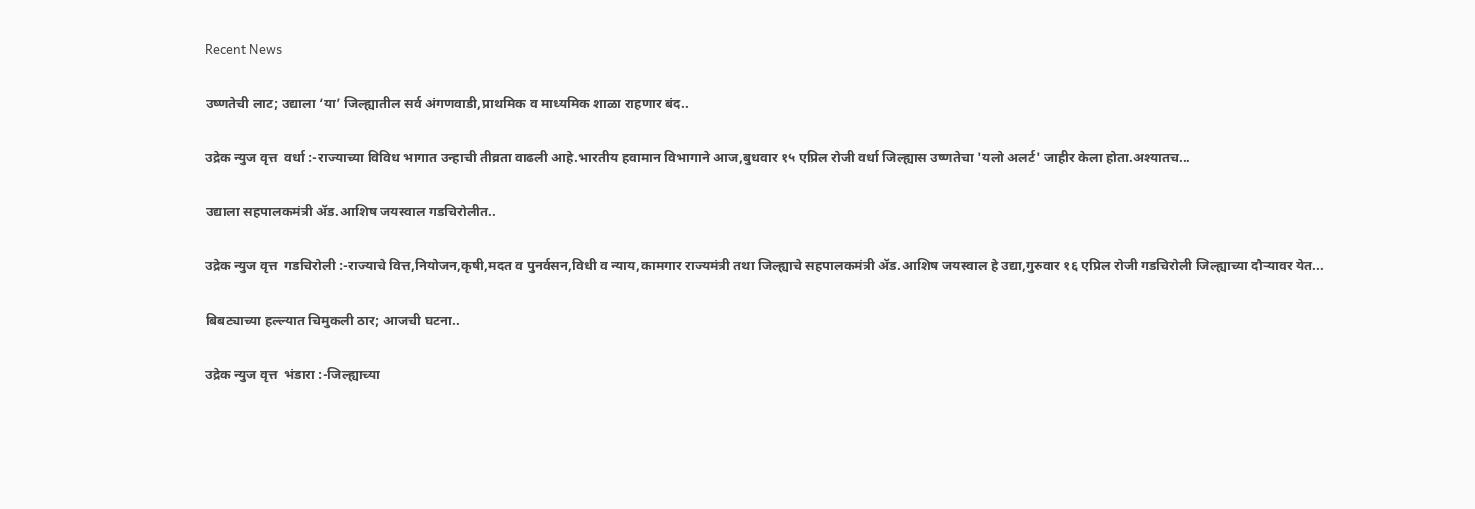Recent News

उष्णतेची लाट; उद्याला ‘या’ जिल्ह्यातील सर्व अंगणवाडी,प्राथमिक व माध्यमिक शाळा राहणार बंद..

उद्रेक न्युज वृत्त  वर्धा :-राज्याच्या विविध भागात उन्हाची तीव्रता वाढली आहे.भारतीय हवामान विभागाने आज,बुधवार १५ एप्रिल रोजी वर्धा जिल्ह्यास उष्णतेचा 'यलो अलर्ट' जाहीर केला होता.अश्यातच...

उद्याला सहपालकमंत्री ॲड.आशिष जयस्वाल गडचिरोलीत..

उद्रेक न्युज वृत्त  गडचिरोली :-राज्याचे वित्त,नियोजन,कृषी,मदत व पुनर्वसन,विधी व न्याय,कामगार राज्यमंत्री तथा जिल्ह्याचे सहपालकमंत्री ॲड.आशिष जयस्वाल हे उद्या,गुरुवार १६ एप्रिल रोजी गडचिरोली जिल्ह्याच्या दौऱ्यावर येत...

बिबट्याच्या हल्ल्यात चिमुकली ठार; आजची घटना..

उद्रेक न्युज वृत्त  भंडारा :-जिल्ह्याच्या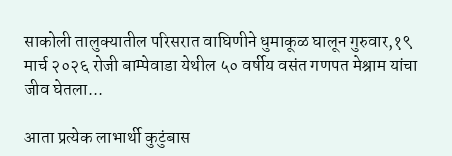साकोली तालुक्यातील परिसरात वाघिणीने धुमाकूळ घालून गुरुवार,१९ मार्च २०२६ रोजी बाम्पेवाडा येथील ५० वर्षीय वसंत गणपत मेश्राम यांचा जीव घेतला...

आता प्रत्येक लाभार्थी कुटुंबास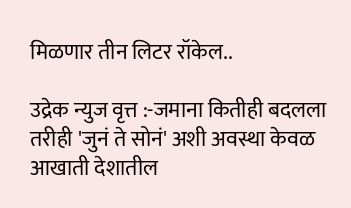मिळणार तीन लिटर रॉकेल..

उद्रेक न्युज वृत्त :-जमाना कितीही बदलला तरीही 'जुनं ते सोनं' अशी अवस्था केवळ आखाती देशातील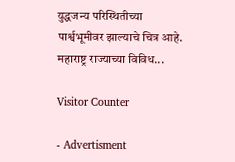युद्धजन्य परिस्थितीच्या पार्श्वभूमीवर झाल्याचे चित्र आहे. महाराष्ट्र राज्याच्या विविध...

Visitor Counter

- Advertisment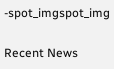-spot_imgspot_img

Recent News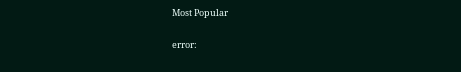Most Popular

error: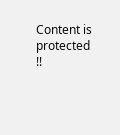Content is protected !!